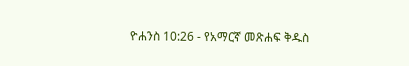ዮሐንስ 10:26 - የአማርኛ መጽሐፍ ቅዱስ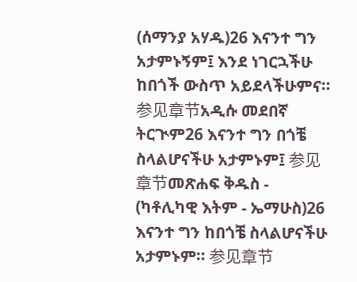(ሰማንያ አሃዱ)26 እናንተ ግን አታምኑኝም፤ እንደ ነገርኋችሁ ከበጎች ውስጥ አይደላችሁምና። 参见章节አዲሱ መደበኛ ትርጒም26 እናንተ ግን በጎቼ ስላልሆናችሁ አታምኑም፤ 参见章节መጽሐፍ ቅዱስ - (ካቶሊካዊ እትም - ኤማሁስ)26 እናንተ ግን ከበጎቼ ስላልሆናችሁ አታምኑም። 参见章节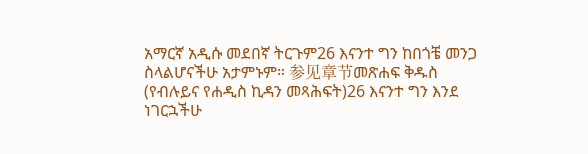አማርኛ አዲሱ መደበኛ ትርጉም26 እናንተ ግን ከበጎቼ መንጋ ስላልሆናችሁ አታምኑም። 参见章节መጽሐፍ ቅዱስ (የብሉይና የሐዲስ ኪዳን መጻሕፍት)26 እናንተ ግን እንደ ነገርኋችሁ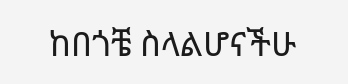ከበጎቼ ስላልሆናችሁ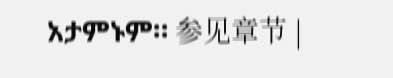አታምኑም። 参见章节 |